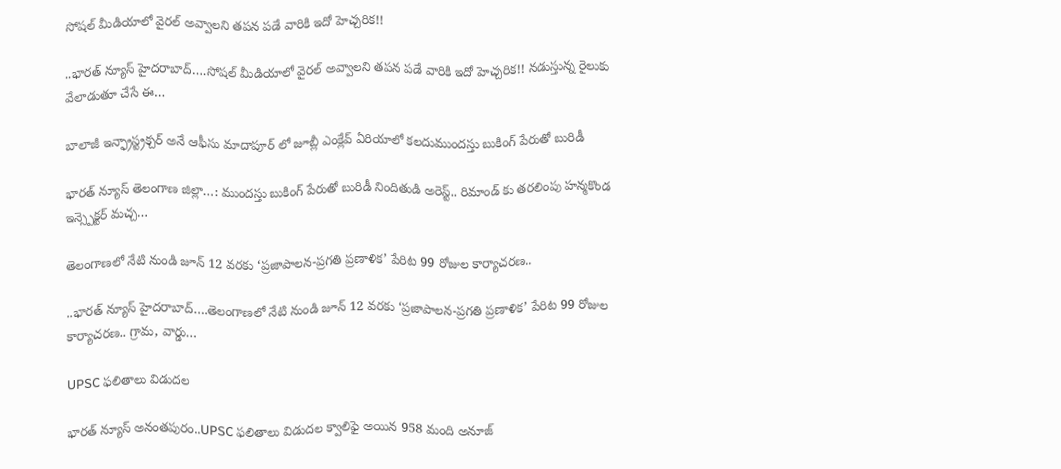సోషల్ మీడియాలో వైరల్ అవ్వాలని తపన పడే వారికి ఇదో హెచ్చరిక!!

..భారత్ న్యూస్ హైదరాబాద్….సోషల్ మీడియాలో వైరల్ అవ్వాలని తపన పడే వారికి ఇదో హెచ్చరిక!! నడుస్తున్న రైలుకు వేలాడుతూ చేసే ఈ…

బాలాజీ ఇన్ఫ్రాస్ట్రక్చర్ అనే ఆఫీసు మాదాపూర్ లో జూబ్లీ ఎంక్లేవ్ ఏరియాలో కలదుముందస్తు బుకింగ్ పేరుతో బురిడీ

భారత్ న్యూస్ తెలంగాణ జిల్లా…: ముందస్తు బుకింగ్ పేరుతో బురిడీ నిందితుడి అరెస్ట్.. రిమాండ్ కు తరలింపు హన్మకొండ ఇన్స్పెక్టర్ మచ్చ…

తెలంగాణలో నేటి నుండి జూన్‌ 12 వరకు ‘ప్రజాపాలన-ప్రగతి ప్రణాళిక’ పేరిట 99 రోజుల కార్యాచరణ..

..భారత్ న్యూస్ హైదరాబాద్….తెలంగాణలో నేటి నుండి జూన్‌ 12 వరకు ‘ప్రజాపాలన-ప్రగతి ప్రణాళిక’ పేరిట 99 రోజుల కార్యాచరణ.. గ్రామ, వార్డు…

UPSC ఫలితాలు విడుదల

భారత్ న్యూస్ అనంతపురం..UPSC ఫలితాలు విడుదల క్వాలిఫై అయిన 958 మంది అనూజ్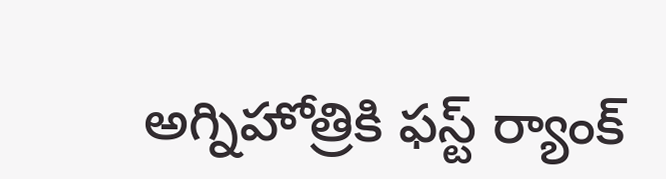అగ్నిహోత్రికి ఫస్ట్ ర్యాంక్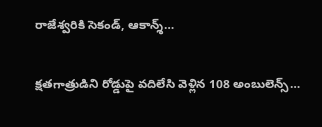రాజేశ్వరికి సెకండ్, ఆకాన్శ్…

క్షతగాత్రుడిని రోడ్డుపై వదిలేసి వెళ్లిన 108 అంబులెన్స్…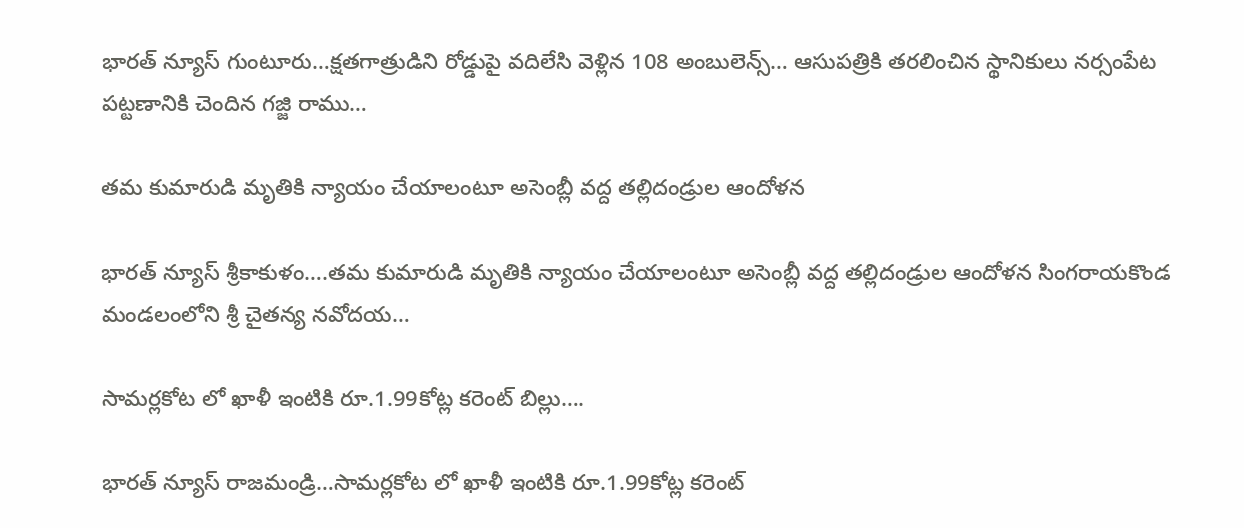భారత్ న్యూస్ గుంటూరు…క్షతగాత్రుడిని రోడ్డుపై వదిలేసి వెళ్లిన 108 అంబులెన్స్… ఆసుపత్రికి తరలించిన స్థానికులు నర్సంపేట పట్టణానికి చెందిన గజ్జి రాము…

తమ కుమారుడి మృతికి న్యాయం చేయాలంటూ అసెంబ్లీ వద్ద తల్లిదండ్రుల ఆందోళన

భారత్ న్యూస్ శ్రీకాకుళం….తమ కుమారుడి మృతికి న్యాయం చేయాలంటూ అసెంబ్లీ వద్ద తల్లిదండ్రుల ఆందోళన సింగరాయకొండ మండలంలోని శ్రీ చైతన్య నవోదయ…

సామర్లకోట లో ఖాళీ ఇంటికి రూ.1.99కోట్ల కరెంట్ బిల్లు….

భారత్ న్యూస్ రాజమండ్రి…సామర్లకోట లో ఖాళీ ఇంటికి రూ.1.99కోట్ల కరెంట్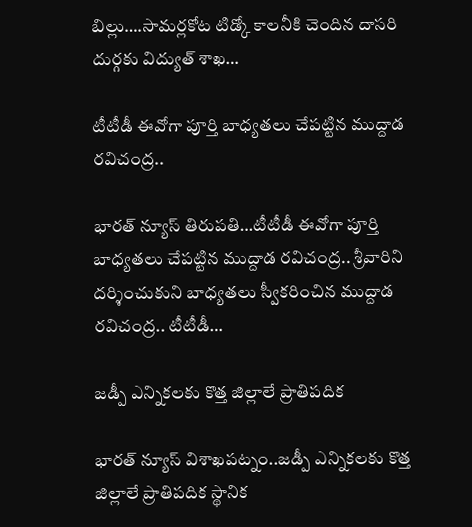బిల్లు….సామర్లకోట టిడ్కో కాలనీకి చెందిన దాసరి దుర్గకు విద్యుత్ శాఖ…

టీటీడీ ఈవోగా పూర్తి బాధ్యతలు చేపట్టిన ముద్దాడ రవిచంద్ర..

భారత్ న్యూస్ తిరుపతి…టీటీడీ ఈవోగా పూర్తి బాధ్యతలు చేపట్టిన ముద్దాడ రవిచంద్ర.. శ్రీవారిని దర్శించుకుని బాధ్యతలు స్వీకరించిన ముద్దాడ రవిచంద్ర.. టీటీడీ…

జడ్పీ ఎన్నికలకు కొత్త జిల్లాలే ప్రాతిపదిక

భారత్ న్యూస్ విశాఖపట్నం..జడ్పీ ఎన్నికలకు కొత్త జిల్లాలే ప్రాతిపదిక స్థానిక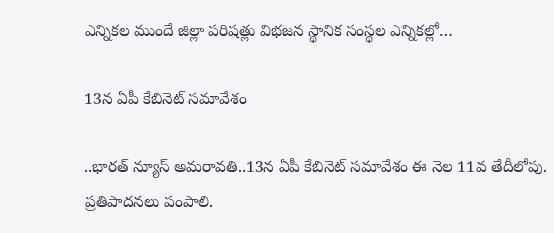ఎన్నికల ముందే జిల్లా పరిషత్లు విభజన స్థానిక సంస్థల ఎన్నికల్లో…

13న ఏపీ కేబినెట్ సమావేశం

..భారత్ న్యూస్ అమరావతి..13న ఏపీ కేబినెట్ సమావేశం ఈ నెల 11వ తేదీలోపు. ప్రతిపాదనలు పంపాలి.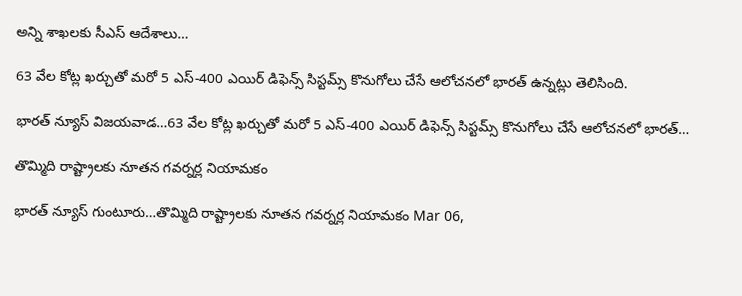అన్ని శాఖలకు సీఎస్ ఆదేశాలు…

63 వేల కోట్ల ఖ‌ర్చుతో మ‌రో 5 ఎస్-400 ఎయిర్ డిఫెన్స్ సిస్ట‌మ్స్ కొనుగోలు చేసే ఆలోచ‌న‌లో భార‌త్ ఉన్న‌ట్లు తెలిసింది.

భారత్ న్యూస్ విజయవాడ…63 వేల కోట్ల ఖ‌ర్చుతో మ‌రో 5 ఎస్-400 ఎయిర్ డిఫెన్స్ సిస్ట‌మ్స్ కొనుగోలు చేసే ఆలోచ‌న‌లో భార‌త్…

తొమ్మిది రాష్ట్రాలకు నూతన గవర్నర్ల నియామకం

భారత్ న్యూస్ గుంటూరు…తొమ్మిది రాష్ట్రాలకు నూతన గవర్నర్ల నియామకం Mar 06,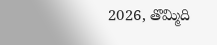2026, తొమ్మిది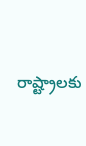రాష్ట్రాలకు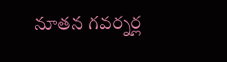నూతన గవర్నర్ల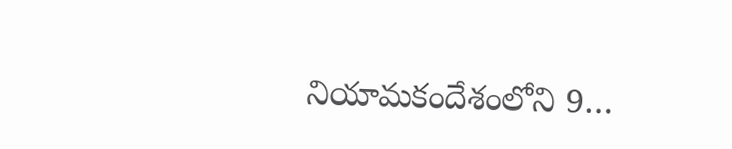నియామకందేశంలోని 9…